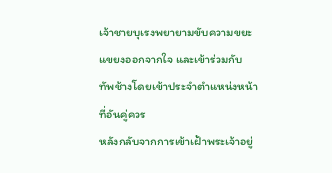เจ้าชายบุเรงพยายามขับความขยะแขยงออกจากใจ และเข้าร่วมกับทัพช้างโดยเข้าประจำตำแหน่งหน้าที่อันคู่ควร
หลังกลับจากการเข้าเฝ้าพระเจ้าอยู่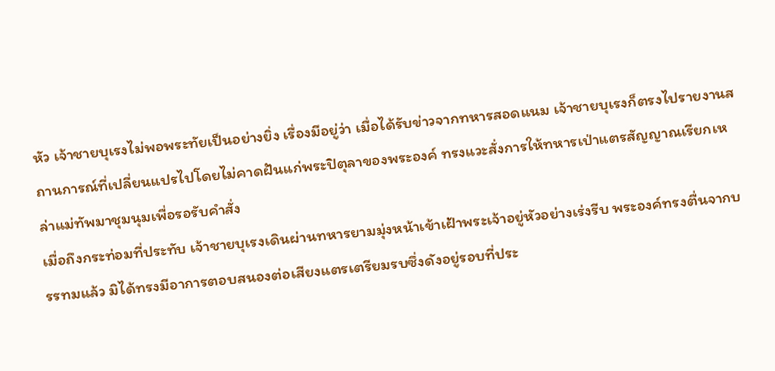หัว เจ้าชายบุเรงไม่พอพระทัยเป็นอย่างยิ่ง เรื่องมีอยู่ว่า เมื่อได้รับข่าวจากทหารสอดแนม เจ้าชายบุเรงก็ตรงไปรายงานสถานการณ์ที่เปลี่ยนแปรไปโดยไม่คาดฝันแก่พระปิตุลาของพระองค์ ทรงแวะสั่งการให้ทหารเป่าแตรสัญญาณเรียกเหล่าแม่ทัพมาชุมนุมเพื่อรอรับคำสั่ง
เมื่อถึงกระท่อมที่ประทับ เจ้าชายบุเรงเดินผ่านทหารยามมุ่งหน้าเข้าเฝ้าพระเจ้าอยู่หัวอย่างเร่งรีบ พระองค์ทรงตื่นจากบรรทมแล้ว มิได้ทรงมีอาการตอบสนองต่อเสียงแตรเตรียมรบซึ่งดังอยู่รอบที่ประ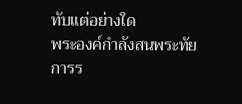ทับแต่อย่างใด
พระองค์กำลังสนพระทัยการร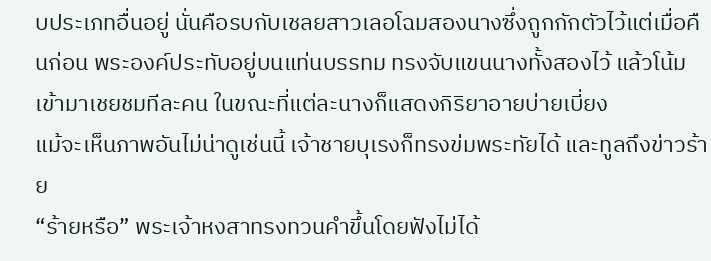บประเภทอื่นอยู่ นั่นคือรบกับเชลยสาวเลอโฉมสองนางซึ่งถูกกักตัวไว้แต่เมื่อคืนก่อน พระองค์ประทับอยู่บนแท่นบรรทม ทรงจับแขนนางทั้งสองไว้ แล้วโน้มเข้ามาเชยชมทีละคน ในขณะที่แต่ละนางก็แสดงกิริยาอายบ่ายเบี่ยง
แม้จะเห็นภาพอันไม่น่าดูเช่นนี้ เจ้าชายบุเรงก็ทรงข่มพระทัยได้ และทูลถึงข่าวร้าย
“ร้ายหรือ” พระเจ้าหงสาทรงทวนคำขึ้นโดยฟังไม่ได้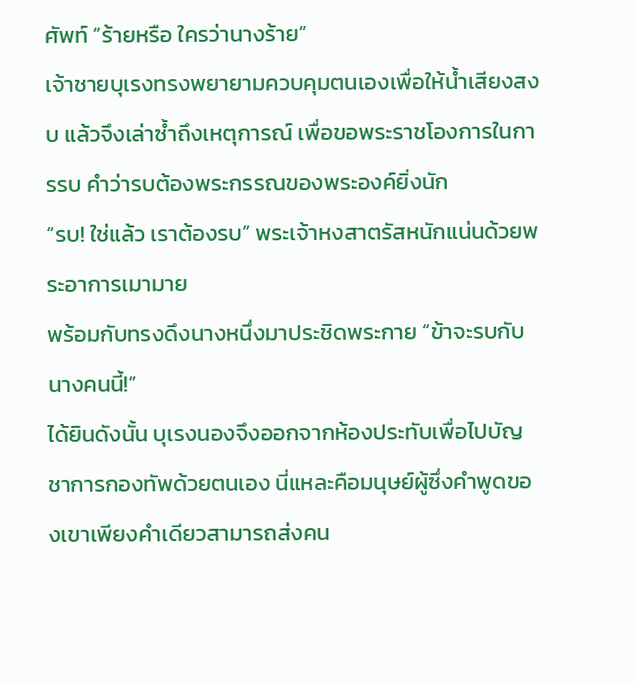ศัพท์ “ร้ายหรือ ใครว่านางร้าย”
เจ้าชายบุเรงทรงพยายามควบคุมตนเองเพื่อให้น้ำเสียงสงบ แล้วจึงเล่าซ้ำถึงเหตุการณ์ เพื่อขอพระราชโองการในการรบ คำว่ารบต้องพระกรรณของพระองค์ยิ่งนัก
“รบ! ใช่แล้ว เราต้องรบ” พระเจ้าหงสาตรัสหนักแน่นด้วยพระอาการเมามาย
พร้อมกับทรงดึงนางหนึ่งมาประชิดพระกาย “ข้าจะรบกับนางคนนี้!”
ได้ยินดังนั้น บุเรงนองจึงออกจากห้องประทับเพื่อไปบัญชาการกองทัพด้วยตนเอง นี่แหละคือมนุษย์ผู้ซึ่งคำพูดของเขาเพียงคำเดียวสามารถส่งคน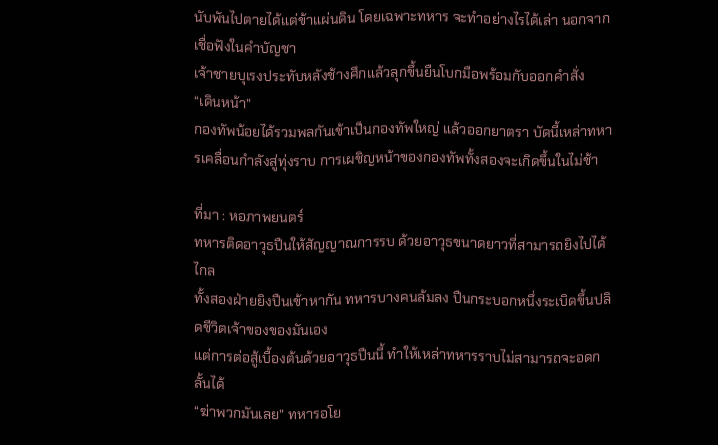นับพันไปตายได้แต่ข้าแผ่นดิน โดยเฉพาะทหาร จะทำอย่างไรได้เล่า นอกจากเชื่อฟังในคำบัญชา
เจ้าชายบุเรงประทับหลังช้างศึกแล้วลุกขึ้นยืนโบกมือพร้อมกับออกคำสั่ง
“เดินหน้า”
กองทัพน้อยได้รวมพลกันเข้าเป็นกองทัพใหญ่ แล้วออกยาตรา บัดนี้เหล่าทหารเคลื่อนกำลังสู่ทุ่งราบ การเผชิญหน้าของกองทัพทั้งสองจะเกิดขึ้นในไม่ช้า

ที่มา : หอภาพยนตร์
ทหารติดอาวุธปืนให้สัญญาณการรบ ด้วยอาวุธขนาดยาวที่สามารถยิงไปได้ไกล
ทั้งสองฝ่ายยิงปืนเข้าหากัน ทหารบางคนล้มลง ปืนกระบอกหนึ่งระเบิดขึ้นปลิดชีวิตเจ้าของของมันเอง
แต่การต่อสู้เบื้องต้นด้วยอาวุธปืนนี้ ทำให้เหล่าทหารราบไม่สามารถจะอดกลั้นได้
“ฆ่าพวกมันเลย” ทหารอโย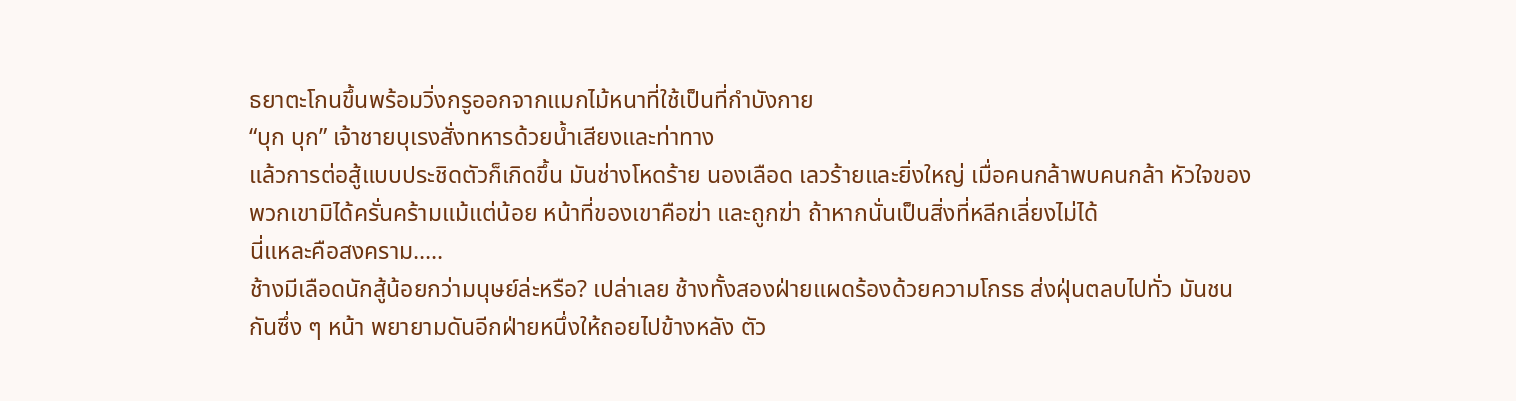ธยาตะโกนขึ้นพร้อมวิ่งกรูออกจากแมกไม้หนาที่ใช้เป็นที่กำบังกาย
“บุก บุก” เจ้าชายบุเรงสั่งทหารด้วยน้ำเสียงและท่าทาง
แล้วการต่อสู้แบบประชิดตัวก็เกิดขึ้น มันช่างโหดร้าย นองเลือด เลวร้ายและยิ่งใหญ่ เมื่อคนกล้าพบคนกล้า หัวใจของพวกเขามิได้ครั่นคร้ามแม้แต่น้อย หน้าที่ของเขาคือฆ่า และถูกฆ่า ถ้าหากนั่นเป็นสิ่งที่หลีกเลี่ยงไม่ได้
นี่แหละคือสงคราม.....
ช้างมีเลือดนักสู้น้อยกว่ามนุษย์ล่ะหรือ? เปล่าเลย ช้างทั้งสองฝ่ายแผดร้องด้วยความโกรธ ส่งฝุ่นตลบไปทั่ว มันชนกันซึ่ง ๆ หน้า พยายามดันอีกฝ่ายหนึ่งให้ถอยไปข้างหลัง ตัว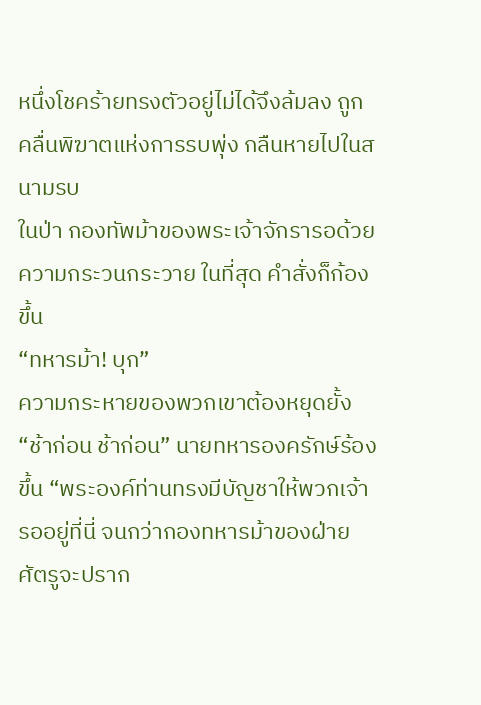หนึ่งโชคร้ายทรงตัวอยู่ไม่ได้จึงล้มลง ถูกคลื่นพิฆาตแห่งการรบพุ่ง กลืนหายไปในสนามรบ
ในป่า กองทัพม้าของพระเจ้าจักรารอด้วยความกระวนกระวาย ในที่สุด คำสั่งก็ก้องขึ้น
“ทหารม้า! บุก”
ความกระหายของพวกเขาต้องหยุดยั้ง
“ช้าก่อน ช้าก่อน” นายทหารองครักษ์ร้องขึ้น “พระองค์ท่านทรงมีบัญชาให้พวกเจ้ารออยู่ที่นี่ จนกว่ากองทหารม้าของฝ่ายศัตรูจะปราก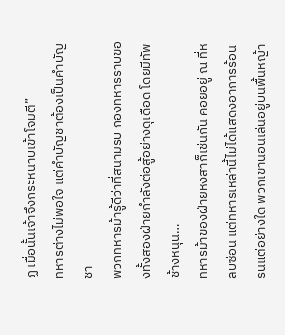ฏ เมื่อนั้นเจ้าจึงกระหนาบเข้าโจมตี”
ทหารต่างไม่พอใจ แต่คำบัญชาต้องเป็นคำบัญชา
พวกทหารม้ารู้ดีว่าที่สนามรบ กองทหารราบของทั้งสองฝ่ายกำลังต่อสู้อย่างดุเดือด โดยมีทัพช้างหนุน…
ทหารม้าของฝ่ายหงสาก็เช่นกัน คอยอยู่ ณ ที่หลบซ่อน แต่ทหารเหล่านี้ไม่ได้แสดงอาการร้อนรนแต่อย่างใด พวกเขานอนเล่นอยู่บนพื้นหญ้า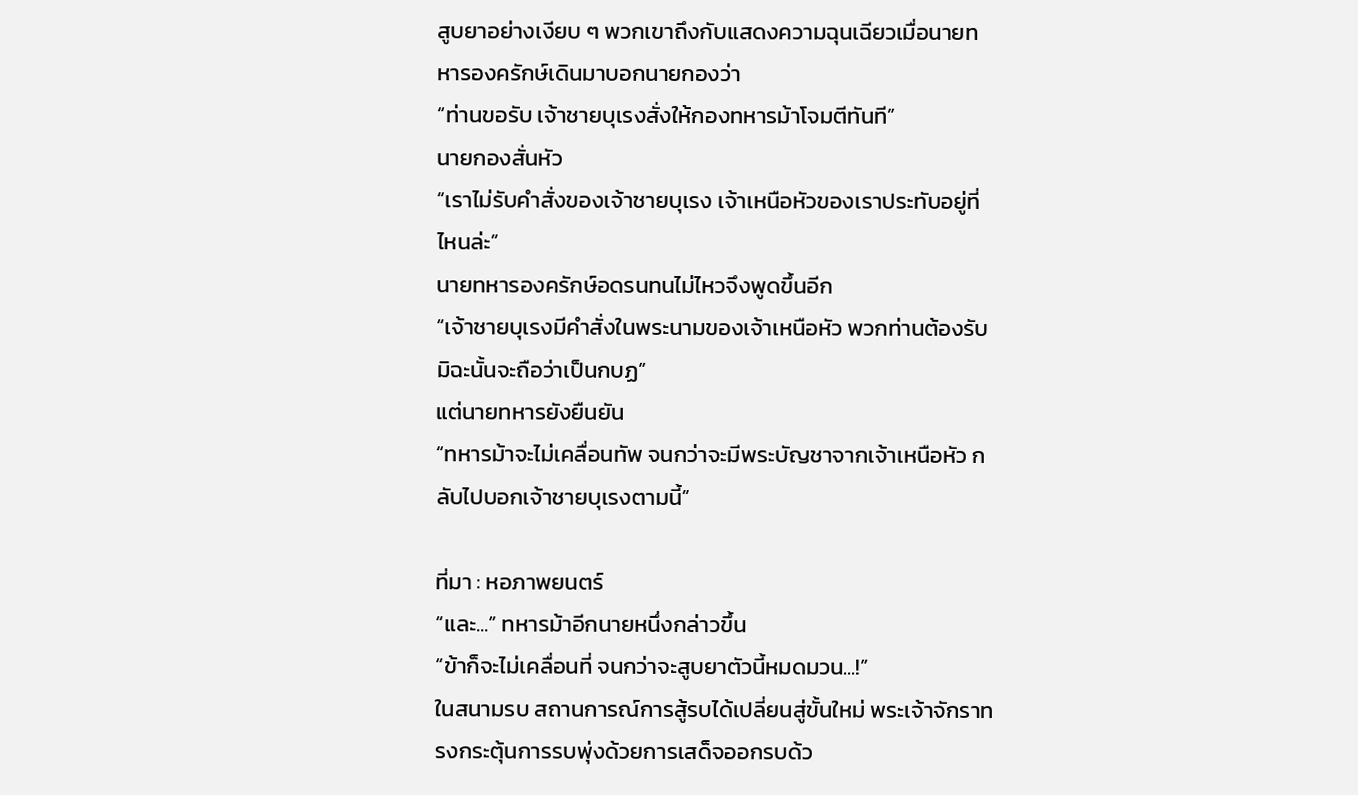สูบยาอย่างเงียบ ๆ พวกเขาถึงกับแสดงความฉุนเฉียวเมื่อนายทหารองครักษ์เดินมาบอกนายกองว่า
“ท่านขอรับ เจ้าชายบุเรงสั่งให้กองทหารม้าโจมตีทันที”
นายกองสั่นหัว
“เราไม่รับคำสั่งของเจ้าชายบุเรง เจ้าเหนือหัวของเราประทับอยู่ที่ไหนล่ะ”
นายทหารองครักษ์อดรนทนไม่ไหวจึงพูดขึ้นอีก
“เจ้าชายบุเรงมีคำสั่งในพระนามของเจ้าเหนือหัว พวกท่านต้องรับ มิฉะนั้นจะถือว่าเป็นกบฏ”
แต่นายทหารยังยืนยัน
“ทหารม้าจะไม่เคลื่อนทัพ จนกว่าจะมีพระบัญชาจากเจ้าเหนือหัว กลับไปบอกเจ้าชายบุเรงตามนี้”

ที่มา : หอภาพยนตร์
“และ...” ทหารม้าอีกนายหนึ่งกล่าวขึ้น
“ข้าก็จะไม่เคลื่อนที่ จนกว่าจะสูบยาตัวนี้หมดมวน...!”
ในสนามรบ สถานการณ์การสู้รบได้เปลี่ยนสู่ขั้นใหม่ พระเจ้าจักราทรงกระตุ้นการรบพุ่งด้วยการเสด็จออกรบด้ว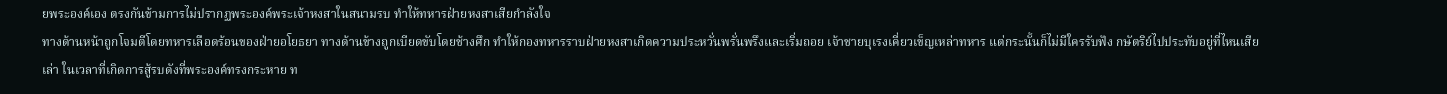ยพระองค์เอง ตรงกันข้ามการไม่ปรากฏพระองค์พระเจ้าหงสาในสนามรบ ทำให้ทหารฝ่ายหงสาเสียกำลังใจ
ทางด้านหน้าถูกโจมตีโดยทหารเลือดร้อนของฝ่ายอโยธยา ทางด้านข้างถูกเบียดขับโดยช้างศึก ทำให้กองทหารราบฝ่ายหงสาเกิดความประหวั่นพรั่นพรึงและเริ่มถอย เจ้าชายบุเรงเคี่ยวเข็ญเหล่าทหาร แต่กระนั้นก็ไม่มีใครรับฟัง กษัตริย์ไปประทับอยู่ที่ไหนเสียเล่า ในเวลาที่เกิดการสู้รบดังที่พระองค์ทรงกระหาย ท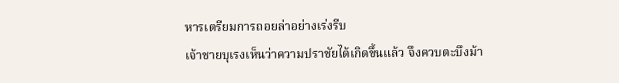หารเตรียมการถอยล่าอย่างเร่งรีบ
เจ้าชายบุเรงเห็นว่าความปราชัยได้เกิดขึ้นแล้ว จึงควบตะบึงม้า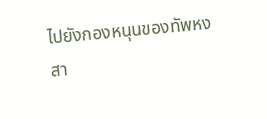ไปยังกองหนุนของทัพหงสา